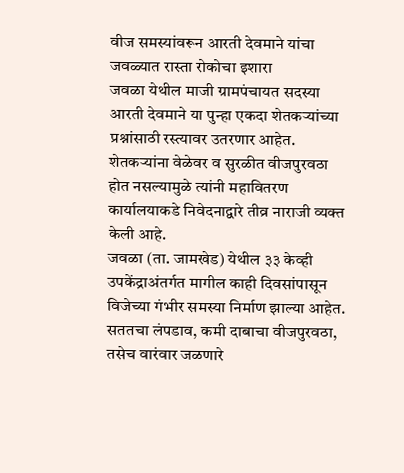वीज समस्यांवरून आरती देवमाने यांचा जवळ्यात रास्ता रोकोचा इशारा
जवळा येथील माजी ग्रामपंचायत सदस्या आरती देवमाने या पुन्हा एकदा शेतकऱ्यांच्या प्रश्नांसाठी रस्त्यावर उतरणार आहेत. शेतकऱ्यांना वेळेवर व सुरळीत वीजपुरवठा होत नसल्यामुळे त्यांनी महावितरण कार्यालयाकडे निवेदनाद्वारे तीव्र नाराजी व्यक्त केली आहे.
जवळा (ता. जामखेड) येथील ३३ केव्ही उपकेंद्राअंतर्गत मागील काही दिवसांपासून विजेच्या गंभीर समस्या निर्माण झाल्या आहेत. सततचा लंपडाव, कमी दाबाचा वीजपुरवठा, तसेच वारंवार जळणारे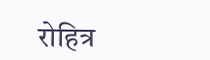रोहित्र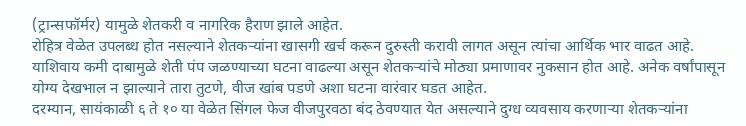(ट्रान्सफॉर्मर) यामुळे शेतकरी व नागरिक हैराण झाले आहेत.
रोहित्र वेळेत उपलब्ध होत नसल्याने शेतकऱ्यांना खासगी खर्च करून दुरुस्ती करावी लागत असून त्यांचा आर्थिक भार वाढत आहे.
याशिवाय कमी दाबामुळे शेती पंप जळण्याच्या घटना वाढल्या असून शेतकऱ्यांचे मोठ्या प्रमाणावर नुकसान होत आहे. अनेक वर्षांपासून योग्य देखभाल न झाल्याने तारा तुटणे, वीज खांब पडणे अशा घटना वारंवार घडत आहेत.
दरम्यान, सायंकाळी ६ ते १० या वेळेत सिंगल फेज वीजपुरवठा बंद ठेवण्यात येत असल्याने दुग्ध व्यवसाय करणाऱ्या शेतकऱ्यांना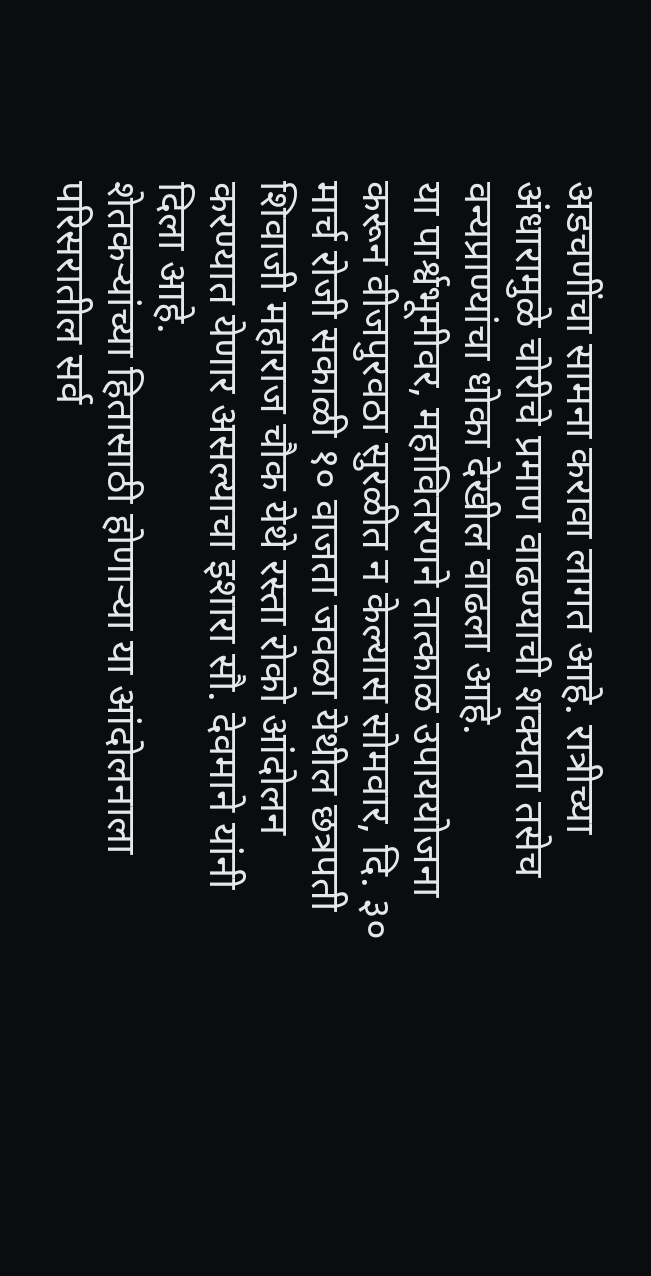अडचणींचा सामना करावा लागत आहे. रात्रीच्या अंधारामुळे चोरीचे प्रमाण वाढण्याची शक्यता तसेच वन्यप्राण्यांचा धोका देखील वाढला आहे.
या पार्श्वभूमीवर, महावितरणने तात्काळ उपाययोजना करून वीजपुरवठा सुरळीत न केल्यास सोमवार, दि. ३० मार्च रोजी सकाळी १० वाजता जवळा येथील छत्रपती शिवाजी महाराज चौक येथे रस्ता रोको आंदोलन करण्यात येणार असल्याचा इशारा सौ. देवमाने यांनी दिला आहे.
शेतकऱ्यांच्या हितासाठी होणाऱ्या या आंदोलनाला परिसरातील सर्व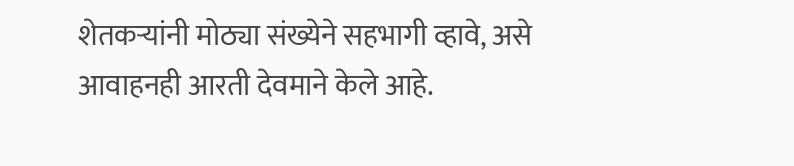शेतकऱ्यांनी मोठ्या संख्येने सहभागी व्हावे, असे आवाहनही आरती देवमाने केले आहे.